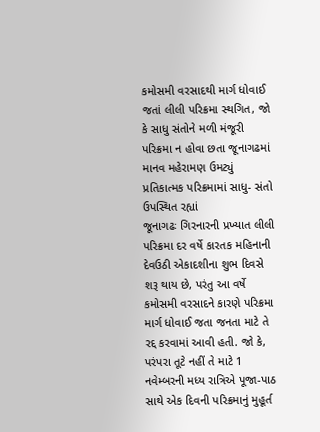કમોસમી વરસાદથી માર્ગ ધોવાઈ જતાં લીલી પરિક્રમા સ્થગિત, જો કે સાધુ સંતોને મળી મંજૂરી
પરિક્રમા ન હોવા છતા જૂનાગઢમાં માનવ મહેરામણ ઉમટ્યું
પ્રતિકાત્મક પરિક્રમામાં સાધુ- સંતો ઉપસ્થિત રહ્યાં
જૂનાગઢઃ ગિરનારની પ્રખ્યાત લીલી પરિક્રમા દર વર્ષે કારતક મહિનાની દેવઉઠી એકાદશીના શુભ દિવસે શરૂ થાય છે, પરંતુ આ વર્ષે કમોસમી વરસાદને કારણે પરિક્રમા માર્ગ ધોવાઈ જતા જનતા માટે તે રદ્દ કરવામાં આવી હતી. જો કે, પરંપરા તૂટે નહીં તે માટે 1 નવેમ્બરની મધ્ય રાત્રિએ પૂજા-પાઠ સાથે એક દિવની પરિક્રમાનું મુહૂર્ત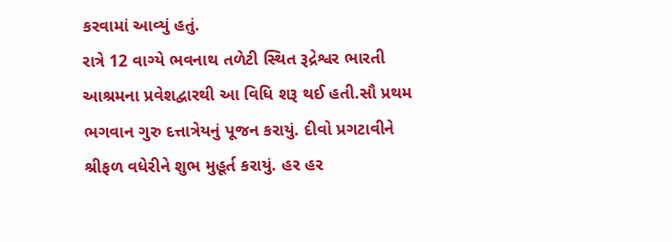કરવામાં આવ્યું હતું.
રાત્રે 12 વાગ્યે ભવનાથ તળેટી સ્થિત રૂદ્રેશ્વર ભારતી આશ્રમના પ્રવેશદ્વારથી આ વિધિ શરૂ થઈ હતી.સૌ પ્રથમ ભગવાન ગુરુ દત્તાત્રેયનું પૂજન કરાયું. દીવો પ્રગટાવીને શ્રીફળ વધેરીને શુભ મુહૂર્ત કરાયું. હર હર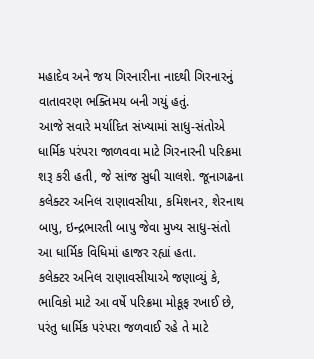મહાદેવ અને જય ગિરનારીના નાદથી ગિરનારનું વાતાવરણ ભક્તિમય બની ગયું હતું.
આજે સવારે મર્યાદિત સંખ્યામાં સાધુ-સંતોએ ધાર્મિક પરંપરા જાળવવા માટે ગિરનારની પરિક્રમા શરૂ કરી હતી, જે સાંજ સુધી ચાલશે. જૂનાગઢના કલેક્ટર અનિલ રાણાવસીયા, કમિશનર, શેરનાથ બાપુ, ઇન્દ્રભારતી બાપુ જેવા મુખ્ય સાધુ-સંતો આ ધાર્મિક વિધિમાં હાજર રહ્યાં હતા.
કલેક્ટર અનિલ રાણાવસીયાએ જણાવ્યું કે, ભાવિકો માટે આ વર્ષે પરિક્રમા મોકૂફ રખાઈ છે, પરંતુ ધાર્મિક પરંપરા જળવાઈ રહે તે માટે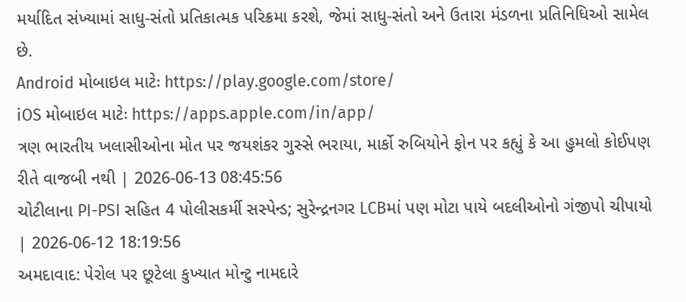મર્યાદિત સંખ્યામાં સાધુ-સંતો પ્રતિકાત્મક પરિક્રમા કરશે, જેમાં સાધુ-સંતો અને ઉતારા મંડળના પ્રતિનિધિઓ સામેલ છે.
Android મોબાઇલ માટેઃ https://play.google.com/store/
iOS મોબાઇલ માટેઃ https://apps.apple.com/in/app/
ત્રણ ભારતીય ખલાસીઓના મોત પર જયશંકર ગુસ્સે ભરાયા, માર્કો રુબિયોને ફોન પર કહ્યું કે આ હુમલો કોઈપણ રીતે વાજબી નથી | 2026-06-13 08:45:56
ચોટીલાના PI-PSI સહિત 4 પોલીસકર્મી સસ્પેન્ડ; સુરેન્દ્રનગર LCBમાં પણ મોટા પાયે બદલીઓનો ગંજીપો ચીપાયો | 2026-06-12 18:19:56
અમદાવાદ: પેરોલ પર છૂટેલા કુખ્યાત મોન્ટુ નામદારે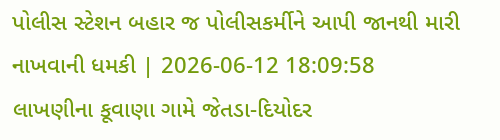પોલીસ સ્ટેશન બહાર જ પોલીસકર્મીને આપી જાનથી મારી નાખવાની ધમકી | 2026-06-12 18:09:58
લાખણીના કૂવાણા ગામે જેતડા-દિયોદર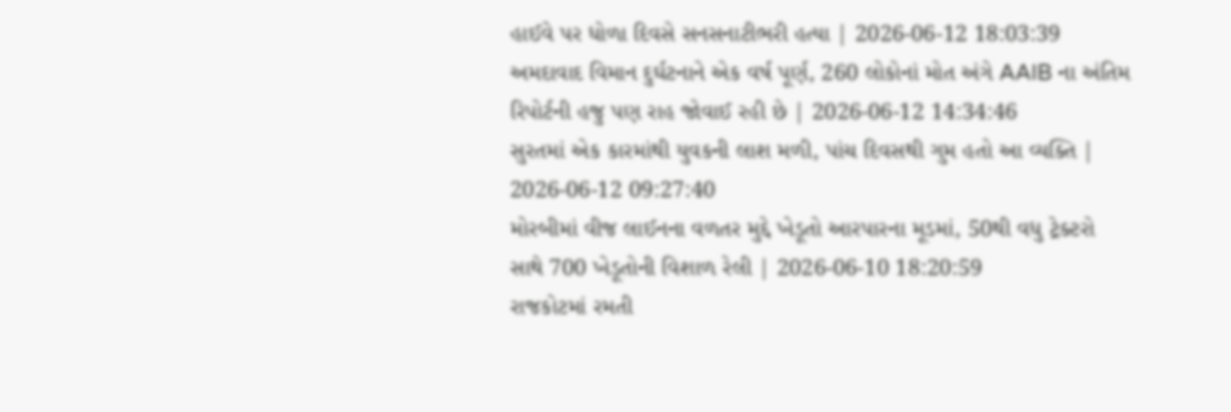હાઈવે પર ધોળા દિવસે સનસનાટીભરી હત્યા | 2026-06-12 18:03:39
અમદાવાદ વિમાન દુર્ઘટનાને એક વર્ષ પૂર્ણ, 260 લોકોનાં મોત અંગે AAIB ના અંતિમ રિપોર્ટની હજુ પણ રાહ જોવાઈ રહી છે | 2026-06-12 14:34:46
સુરતમાં એક કારમાંથી યુવકની લાશ મળી, પાંચ દિવસથી ગુમ હતો આ વ્યક્તિ | 2026-06-12 09:27:40
મોરબીમાં વીજ લાઈનના વળતર મુદ્દે ખેડૂતો આરપારના મૂડમાં, 50થી વધુ ટ્રેક્ટરો સાથે 700 ખેડૂતોની વિશાળ રેલી | 2026-06-10 18:20:59
રાજકોટમાં રમતી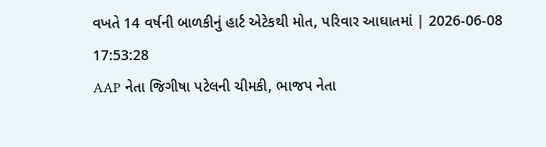વખતે 14 વર્ષની બાળકીનું હાર્ટ એટેકથી મોત, પરિવાર આઘાતમાં | 2026-06-08 17:53:28
AAP નેતા જિગીષા પટેલની ચીમકી, ભાજપ નેતા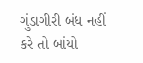ગુંડાગીરી બંધ નહીં કરે તો બાંયો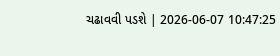ચઢાવવી પડશે | 2026-06-07 10:47:25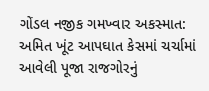ગોંડલ નજીક ગમખ્વાર અકસ્માત: અમિત ખૂંટ આપઘાત કેસમાં ચર્ચામાં આવેલી પૂજા રાજગોરનું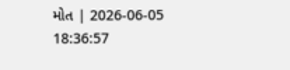મોત | 2026-06-05 18:36:57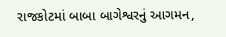રાજકોટમાં બાબા બાગેશ્વરનું આગમન,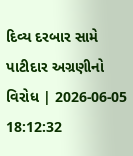દિવ્ય દરબાર સામે પાટીદાર અગ્રણીનો વિરોધ | 2026-06-05 18:12:32